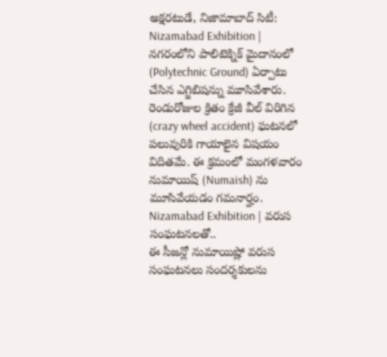అక్షరటుడే, నిజామాబాద్ సిటీ: Nizamabad Exhibition | నగరంలోని పాలిటెక్నిక్ మైదానంలో (Polytechnic Ground) ఏర్పాటు చేసిన ఎగ్జిబిషన్ను మూసివేశారు. రెండురోజుల క్రితం క్రేజీ వీల్ విరిగిన (crazy wheel accident) ఘటనలో పలువురికి గాయాలైన విషయం విదితమే. ఈ క్రమంలో మంగళవారం నుమాయిష్ (Numaish) ను మూసివేయడం గమనార్హం.
Nizamabad Exhibition | వరుస సంఘటనలతో..
ఈ సీజన్లో నుమాయిష్లో వరుస సంఘటనలు సందర్శకులను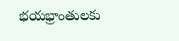భయభ్రాంతులకు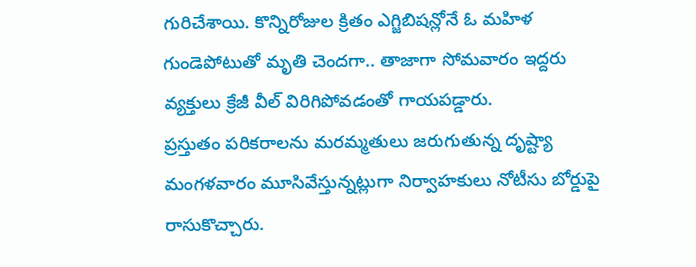గురిచేశాయి. కొన్నిరోజుల క్రితం ఎగ్జిబిషన్లోనే ఓ మహిళ గుండెపోటుతో మృతి చెందగా.. తాజాగా సోమవారం ఇద్దరు వ్యక్తులు క్రేజీ వీల్ విరిగిపోవడంతో గాయపడ్డారు.
ప్రస్తుతం పరికరాలను మరమ్మతులు జరుగుతున్న దృష్ట్యా మంగళవారం మూసివేస్తున్నట్లుగా నిర్వాహకులు నోటీసు బోర్డుపై రాసుకొచ్చారు.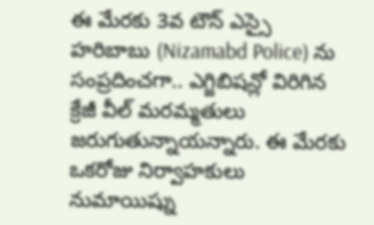ఈ మేరకు 3వ టౌన్ ఎస్సై హరిబాబు (Nizamabd Police) ను సంప్రదించగా.. ఎగ్జిబిషన్లో విరిగిన క్రేజీ వీల్ మరమ్మతులు జరుగుతున్నాయన్నారు. ఈ మేరకు ఒకరోజు నిర్వాహకులు నుమాయిష్ను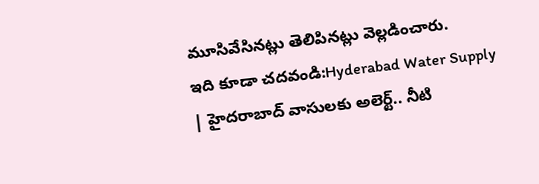మూసివేసినట్లు తెలిపినట్లు వెల్లడించారు.
ఇది కూడా చదవండి:Hyderabad Water Supply | హైదరాబాద్ వాసులకు అలెర్ట్.. నీటి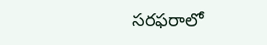సరఫరాలో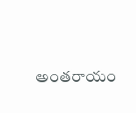అంతరాయం